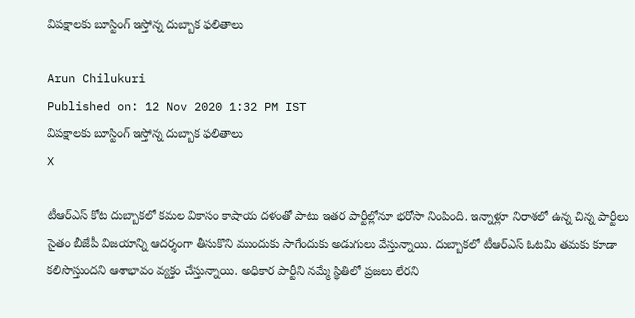విపక్షాలకు బూస్టింగ్‌ ఇస్తోన్న దుబ్బాక ఫలితాలు

Arun Chilukuri
Published on: 12 Nov 2020 1:32 PM IST
విపక్షాలకు బూస్టింగ్‌ ఇస్తోన్న దుబ్బాక ఫలితాలు
X

టీఆర్ఎస్ కోట దుబ్బాకలో కమల వికాసం కాషాయ దళంతో పాటు ఇతర పార్టీల్లోనూ భరోసా నింపింది. ఇన్నాళ్లూ నిరాశలో ఉన్న చిన్న పార్టీలు సైతం బీజేపీ విజయాన్ని ఆదర్శంగా తీసుకొని ముందుకు సాగేందుకు అడుగులు వేస్తున్నాయి. దుబ్బాకలో టీఆర్ఎస్ ఓటమి తమకు కూడా కలిసొస్తుందని ఆశాభావం వ్యక్తం చేస్తున్నాయి. అధికార పార్టీని నమ్మే స్థితిలో ప్రజలు లేరని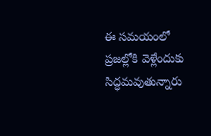ఈ సమయంలో ప్రజల్లోకి వెళ్లేందుకు సిద్ధమవుతున్నారు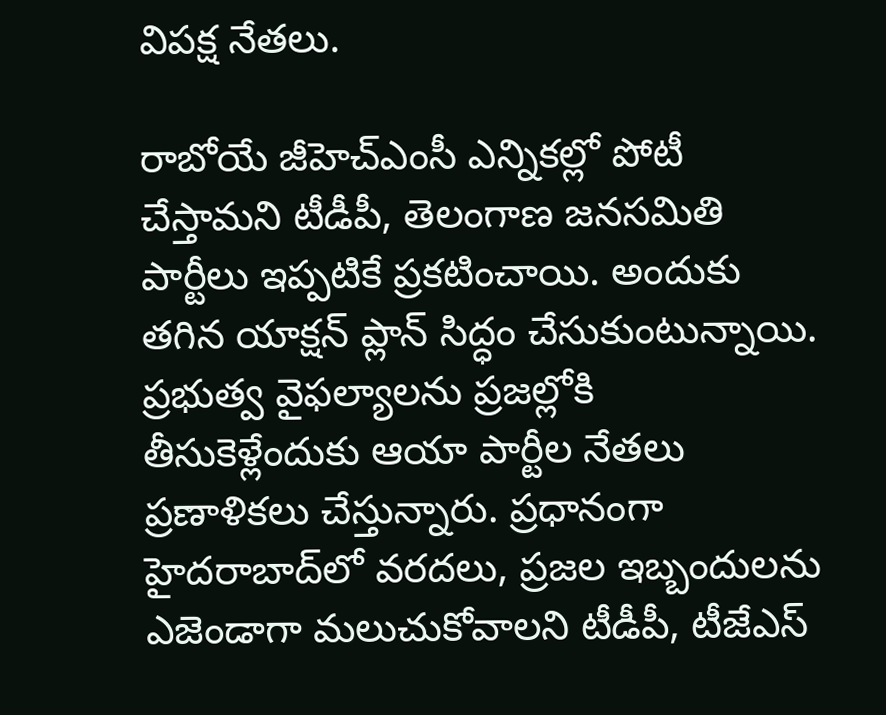విపక్ష నేతలు.

రాబోయే జీహెచ్ఎంసీ ఎన్నికల్లో పోటీ చేస్తామని టీడీపీ, తెలంగాణ జనసమితి పార్టీలు ఇప్పటికే ప్రకటించాయి. అందుకు తగిన యాక్షన్ ప్లాన్ సిద్ధం చేసుకుంటున్నాయి. ప్రభుత్వ వైఫల్యాలను ప్రజల్లోకి తీసుకెళ్లేందుకు ఆయా పార్టీల నేతలు ప్రణాళికలు చేస్తున్నారు. ప్రధానంగా హైదరాబాద్‌లో వరదలు, ప్రజల ఇబ్బందులను ఎజెండాగా మలుచుకోవాలని టీడీపీ, టీజేఎస్‌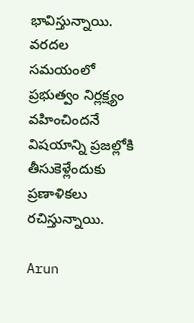భావిస్తున్నాయి. వరదల సమయంలో ప్రభుత్వం నిర్లక్ష్యం వహించిందనే విషయాన్ని ప్రజల్లోకి తీసుకెళ్లేందుకు ప్రణాళికలు రచిస్తున్నాయి.

Arun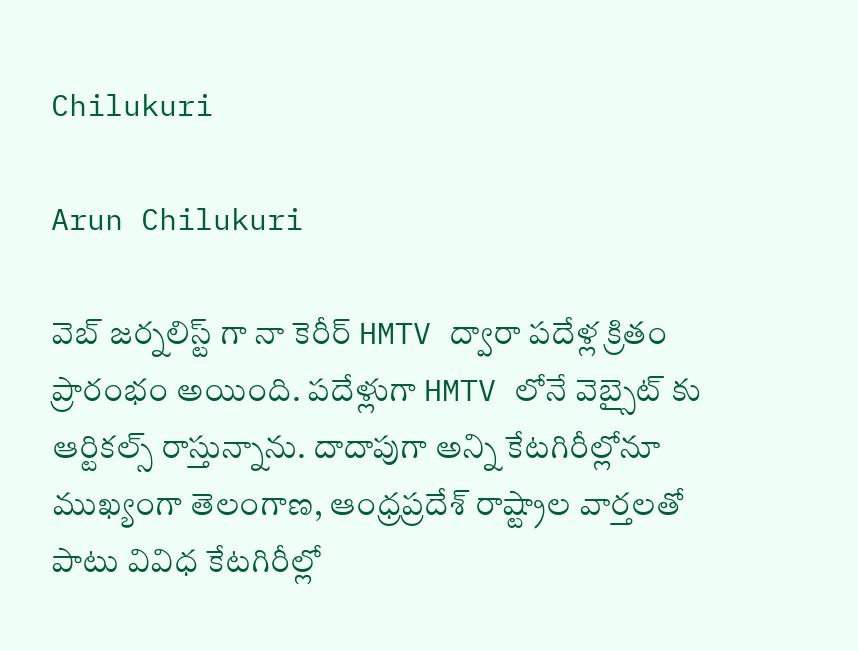Chilukuri

Arun Chilukuri

వెబ్ జర్నలిస్ట్ గా నా కెరీర్ HMTV ద్వారా పదేళ్ల క్రితం ప్రారంభం అయింది. పదేళ్లుగా HMTV లోనే వెబ్సైట్ కు ఆర్టికల్స్ రాస్తున్నాను. దాదాపుగా అన్ని కేటగిరీల్లోనూ ముఖ్యంగా తెలంగాణ, ఆంధ్రప్రదేశ్ రాష్ట్రాల వార్తలతో పాటు వివిధ కేటగిరీల్లో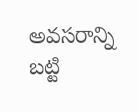అవసరాన్ని బట్టి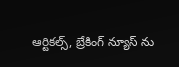ఆర్టికల్స్, బ్రేకింగ్ న్యూస్ ను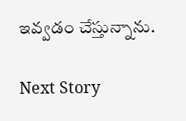ఇవ్వడం చేస్తున్నాను.

Next Story